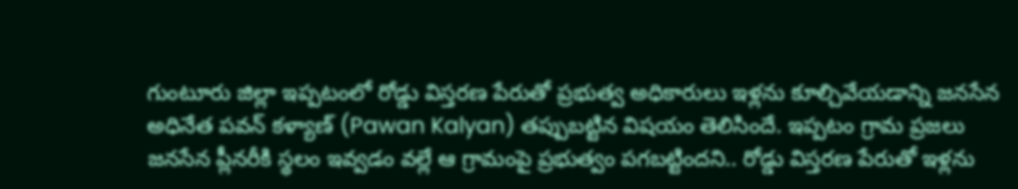గుంటూరు జిల్లా ఇప్పటంలో రోడ్డు విస్తరణ పేరుతో ప్రభుత్వ అధికారులు ఇళ్లను కూల్చివేయడాన్ని జనసేన అధినేత పవన్ కళ్యాణ్ (Pawan Kalyan) తప్పుబట్టిన విషయం తెలిసిందే. ఇప్పటం గ్రామ ప్రజలు జనసేన ప్లీనరీకి స్థలం ఇవ్వడం వల్లే ఆ గ్రామంపై ప్రభుత్వం పగబట్టిందని.. రోడ్డు విస్తరణ పేరుతో ఇళ్లను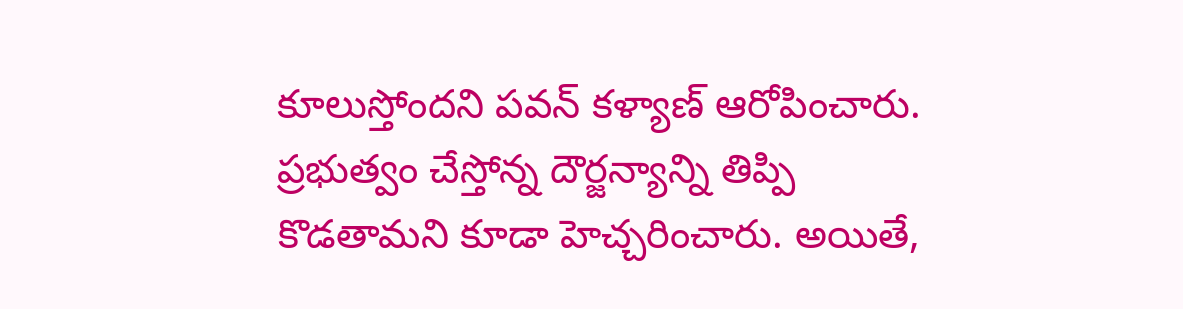కూలుస్తోందని పవన్ కళ్యాణ్ ఆరోపించారు. ప్రభుత్వం చేస్తోన్న దౌర్జన్యాన్ని తిప్పి కొడతామని కూడా హెచ్చరించారు. అయితే,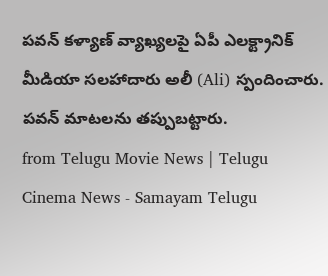పవన్ కళ్యాణ్ వ్యాఖ్యలపై ఏపీ ఎలక్ట్రానిక్ మీడియా సలహాదారు అలీ (Ali) స్పందించారు. పవన్ మాటలను తప్పుబట్టారు.
from Telugu Movie News | Telugu Cinema News - Samayam Telugu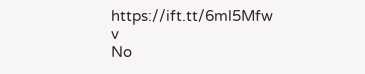https://ift.tt/6ml5Mfw
v
No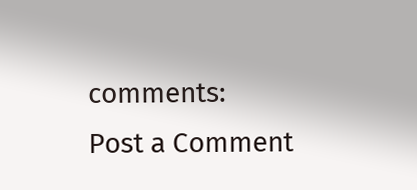comments:
Post a Comment